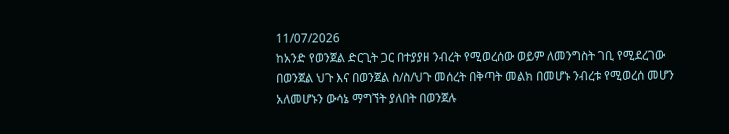11/07/2026
ከአንድ የወንጀል ድርጊት ጋር በተያያዘ ንብረት የሚወረሰው ወይም ለመንግስት ገቢ የሚደረገው በወንጀል ህጉ እና በወንጀል ስ/ስ/ህጉ መሰረት በቅጣት መልክ በመሆኑ ንብረቱ የሚወረሰ መሆን አለመሆኑን ውሳኔ ማግኘት ያለበት በወንጀሉ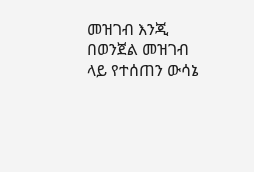መዝገብ እንጂ በወንጀል መዝገብ ላይ የተሰጠን ውሳኔ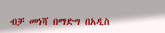ብቻ መነሻ በማድግ በአዲስ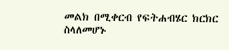መልክ በሚቀርብ የፍትሐብሄር ክርክር ስላለመሆኑ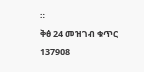።
ቅፅ 24 መዝገብ ቁጥር 1379ዐ8